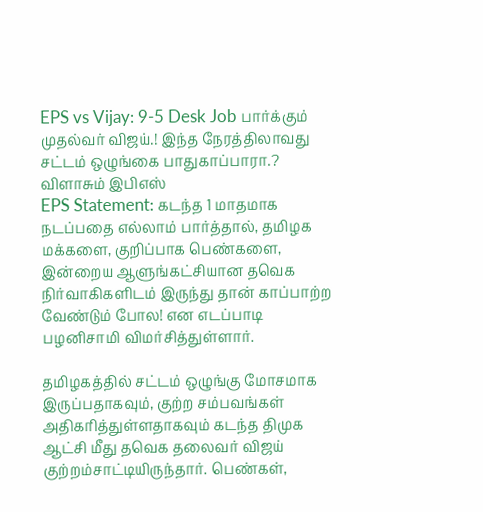EPS vs Vijay: 9-5 Desk Job பார்க்கும் முதல்வர் விஜய்.! இந்த நேரத்திலாவது சட்டம் ஒழுங்கை பாதுகாப்பாரா.? விளாசும் இபிஎஸ்
EPS Statement: கடந்த 1 மாதமாக நடப்பதை எல்லாம் பார்த்தால், தமிழக மக்களை, குறிப்பாக பெண்களை, இன்றைய ஆளுங்கட்சியான தவெக நிர்வாகிகளிடம் இருந்து தான் காப்பாற்ற வேண்டும் போல! என எடப்பாடி பழனிசாமி விமர்சித்துள்ளார்.

தமிழகத்தில் சட்டம் ஒழுங்கு மோசமாக இருப்பதாகவும், குற்ற சம்பவங்கள் அதிகரித்துள்ளதாகவும் கடந்த திமுக ஆட்சி மீது தவெக தலைவர் விஜய் குற்றம்சாட்டியிருந்தார். பெண்கள்,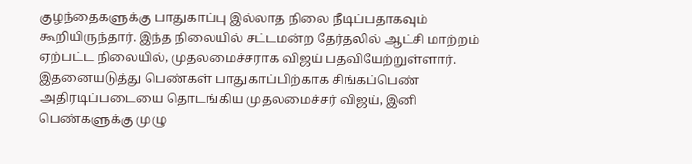குழந்தைகளுக்கு பாதுகாப்பு இல்லாத நிலை நீடிப்பதாகவும் கூறியிருந்தார். இந்த நிலையில் சட்டமன்ற தேர்தலில் ஆட்சி மாற்றம் ஏற்பட்ட நிலையில், முதலமைச்சராக விஜய் பதவியேற்றுள்ளார். இதனையடுத்து பெண்கள் பாதுகாப்பிற்காக சிங்கப்பெண் அதிரடிப்படையை தொடங்கிய முதலமைச்சர் விஜய், இனி பெண்களுக்கு முழு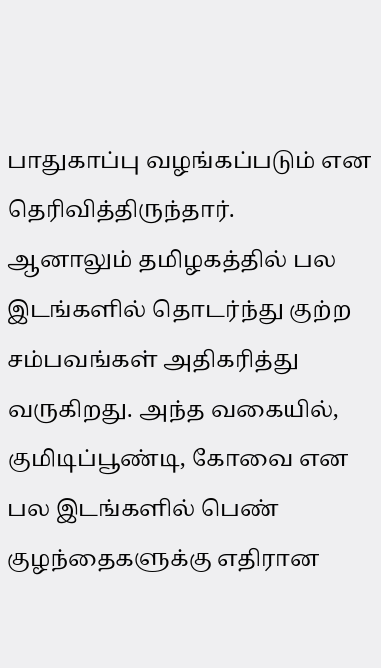பாதுகாப்பு வழங்கப்படும் என தெரிவித்திருந்தார்.
ஆனாலும் தமிழகத்தில் பல இடங்களில் தொடர்ந்து குற்ற சம்பவங்கள் அதிகரித்து வருகிறது. அந்த வகையில், குமிடிப்பூண்டி, கோவை என பல இடங்களில் பெண் குழந்தைகளுக்கு எதிரான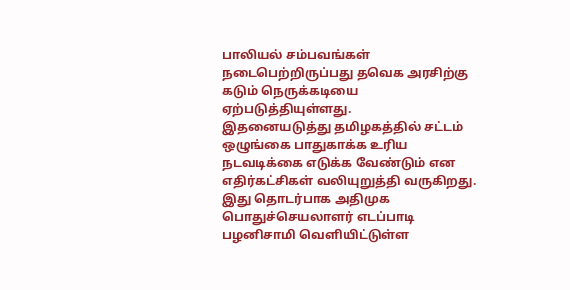பாலியல் சம்பவங்கள் நடைபெற்றிருப்பது தவெக அரசிற்கு கடும் நெருக்கடியை ஏற்படுத்தியுள்ளது.
இதனையடுத்து தமிழகத்தில் சட்டம் ஒழுங்கை பாதுகாக்க உரிய நடவடிக்கை எடுக்க வேண்டும் என எதிர்கட்சிகள் வலியுறுத்தி வருகிறது. இது தொடர்பாக அதிமுக பொதுச்செயலாளர் எடப்பாடி பழனிசாமி வெளியிட்டுள்ள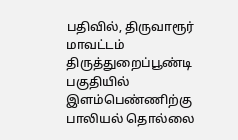பதிவில், திருவாரூர் மாவட்டம் திருத்துறைப்பூண்டி பகுதியில் இளம்பெண்ணிற்கு பாலியல் தொல்லை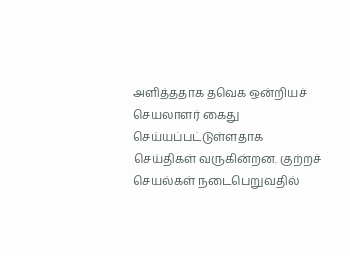அளித்ததாக தவெக ஒன்றியச் செயலாளர் கைது செய்யப்பட்டுள்ளதாக செய்திகள் வருகின்றன. குற்றச் செயல்கள் நடைபெறுவதில்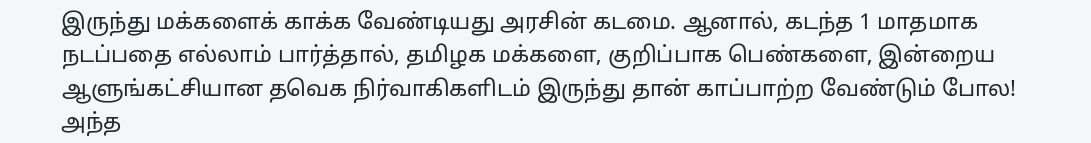இருந்து மக்களைக் காக்க வேண்டியது அரசின் கடமை. ஆனால், கடந்த 1 மாதமாக நடப்பதை எல்லாம் பார்த்தால், தமிழக மக்களை, குறிப்பாக பெண்களை, இன்றைய ஆளுங்கட்சியான தவெக நிர்வாகிகளிடம் இருந்து தான் காப்பாற்ற வேண்டும் போல!
அந்த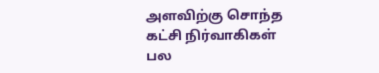அளவிற்கு சொந்த கட்சி நிர்வாகிகள் பல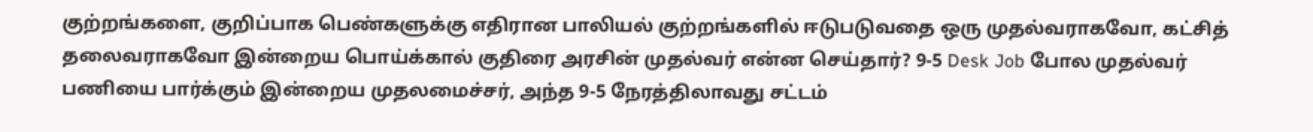குற்றங்களை, குறிப்பாக பெண்களுக்கு எதிரான பாலியல் குற்றங்களில் ஈடுபடுவதை ஒரு முதல்வராகவோ, கட்சித் தலைவராகவோ இன்றைய பொய்க்கால் குதிரை அரசின் முதல்வர் என்ன செய்தார்? 9-5 Desk Job போல முதல்வர் பணியை பார்க்கும் இன்றைய முதலமைச்சர், அந்த 9-5 நேரத்திலாவது சட்டம்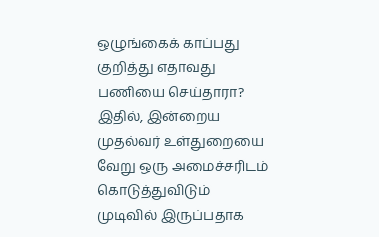ஒழுங்கைக் காப்பது குறித்து எதாவது பணியை செய்தாரா?
இதில், இன்றைய முதல்வர் உள்துறையை வேறு ஒரு அமைச்சரிடம் கொடுத்துவிடும் முடிவில் இருப்பதாக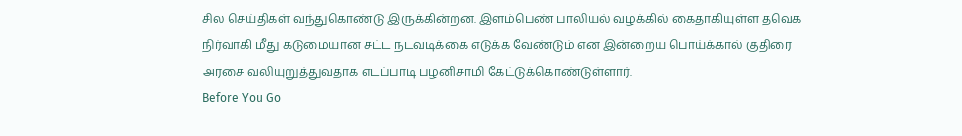சில செய்திகள் வந்துகொண்டு இருக்கின்றன. இளம்பெண் பாலியல் வழக்கில் கைதாகியுள்ள தவெக நிர்வாகி மீது கடுமையான சட்ட நடவடிக்கை எடுக்க வேண்டும் என இன்றைய பொய்க்கால் குதிரை அரசை வலியுறுத்துவதாக எடப்பாடி பழனிசாமி கேட்டுக்கொண்டுள்ளார்.
Before You Go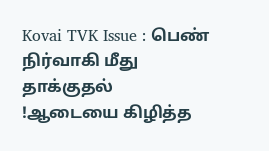Kovai TVK Issue : பெண் நிர்வாகி மீது தாக்குதல் !ஆடையை கிழித்த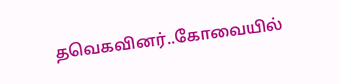தவெகவினர்..கோவையில்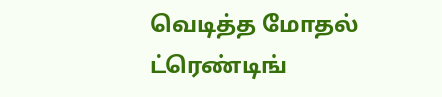வெடித்த மோதல்
ட்ரெண்டிங்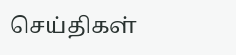செய்திகள்